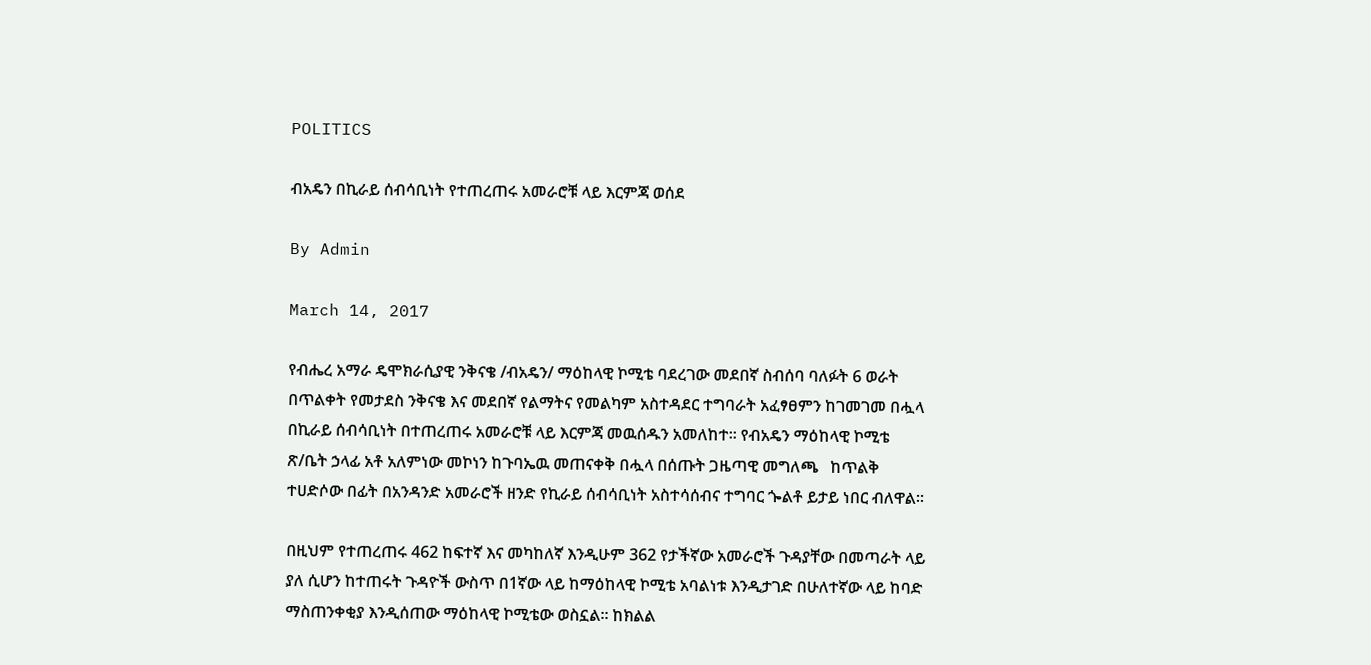POLITICS

ብአዴን በኪራይ ሰብሳቢነት የተጠረጠሩ አመራሮቹ ላይ እርምጃ ወሰደ

By Admin

March 14, 2017

የብሔረ አማራ ዴሞክራሲያዊ ንቅናቄ /ብአዴን/ ማዕከላዊ ኮሚቴ ባደረገው መደበኛ ስብሰባ ባለፉት 6 ወራት በጥልቀት የመታደስ ንቅናቄ እና መደበኛ የልማትና የመልካም አስተዳደር ተግባራት አፈፃፀምን ከገመገመ በሗላ በኪራይ ሰብሳቢነት በተጠረጠሩ አመራሮቹ ላይ እርምጃ መዉሰዱን አመለከተ፡፡ የብአዴን ማዕከላዊ ኮሚቴ ጽ/ቤት ኃላፊ አቶ አለምነው መኮነን ከጉባኤዉ መጠናቀቅ በሗላ በሰጡት ጋዜጣዊ መግለጫ   ከጥልቅ ተሀድሶው በፊት በአንዳንድ አመራሮች ዘንድ የኪራይ ሰብሳቢነት አስተሳሰብና ተግባር ጐልቶ ይታይ ነበር ብለዋል፡፡

በዚህም የተጠረጠሩ 462 ከፍተኛ እና መካከለኛ እንዲሁም 362 የታችኛው አመራሮች ጉዳያቸው በመጣራት ላይ ያለ ሲሆን ከተጠሩት ጉዳዮች ውስጥ በ1ኛው ላይ ከማዕከላዊ ኮሚቴ አባልነቱ እንዲታገድ በሁለተኛው ላይ ከባድ ማስጠንቀቂያ እንዲሰጠው ማዕከላዊ ኮሚቴው ወስኗል፡፡ ከክልል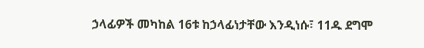ኃላፊዎች መካከል 16ቱ ከኃላፊነታቸው እንዲነሱ፣ 11ዱ ደግሞ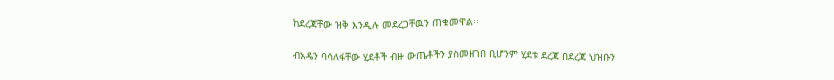ከደረጃቸው ዝቅ እንዲሉ መደረጋቸዉን ጠቁመዋል፡፡

ብአዴን ባሳለፋቸው ሂደቶች ብዙ ውጤቶችን ያስመዘገበ ቢሆንም ሂደቱ ደረጃ በደረጃ ህዝቡን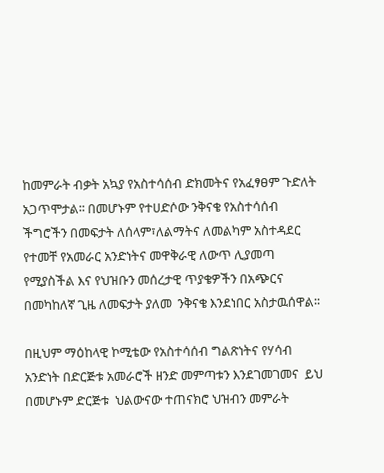ከመምራት ብቃት አኳያ የአስተሳሰብ ድክመትና የአፈፃፀም ጉድለት አጋጥሞታል፡፡ በመሆኑም የተሀድሶው ንቅናቄ የአስተሳሰብ ችግሮችን በመፍታት ለሰላም፣ለልማትና ለመልካም አስተዳደር የተመቸ የአመራር አንድነትና መዋቅራዊ ለውጥ ሊያመጣ የሚያስችል እና የህዝቡን መሰረታዊ ጥያቄዎችን በአጭርና በመካከለኛ ጊዜ ለመፍታት ያለመ  ንቅናቄ እንደነበር አስታዉሰዋል፡፡

በዚህም ማዕከላዊ ኮሚቴው የአስተሳሰብ ግልጽነትና የሃሳብ አንድነት በድርጅቱ አመራሮች ዘንድ መምጣቱን እንደገመገመና  ይህ በመሆኑም ድርጅቱ  ህልውናው ተጠናክሮ ህዝብን መምራት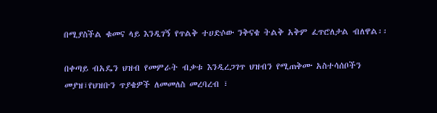በሚያስችል ቁመና ላይ እንዲገኝ የጥልቅ ተሀድሶው ንቅናቄ ትልቅ አቅም ፈጥሮለታል ብለዋል፡፡

በቀጣይ ብአዴን ህዝብ የመምራት ብቃቱ እንዲረጋገጥ ህዝብን የሚጠቅሙ አስተሳሰቦችን መያዝ፣የህዝቡን ጥያቄዎች ለመመለስ መረባረብ ፣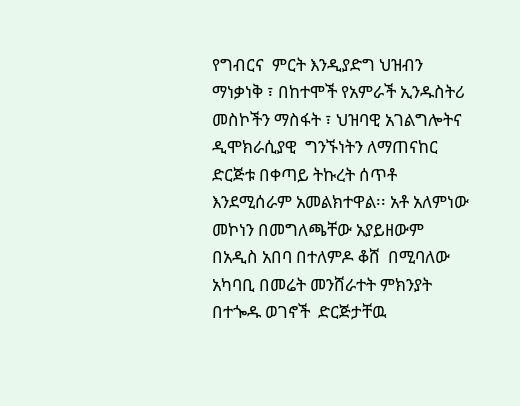የግብርና  ምርት እንዲያድግ ህዝብን ማነቃነቅ ፣ በከተሞች የአምራች ኢንዱስትሪ መስኮችን ማስፋት ፣ ህዝባዊ አገልግሎትና ዲሞክራሲያዊ  ግንኙነትን ለማጠናከር ድርጅቱ በቀጣይ ትኩረት ሰጥቶ እንደሚሰራም አመልክተዋል፡፡ አቶ አለምነው መኮነን በመግለጫቸው አያይዘውም በአዲስ አበባ በተለምዶ ቆሸ  በሚባለው አካባቢ በመሬት መንሸራተት ምክንያት በተጐዱ ወገኖች  ድርጅታቸዉ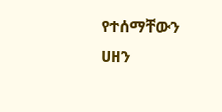የተሰማቸውን ሀዘን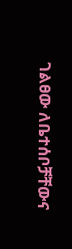ገልፀው ለቤተሰቦቻቸውና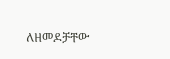ለዘመዶቻቸው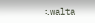፡.walta